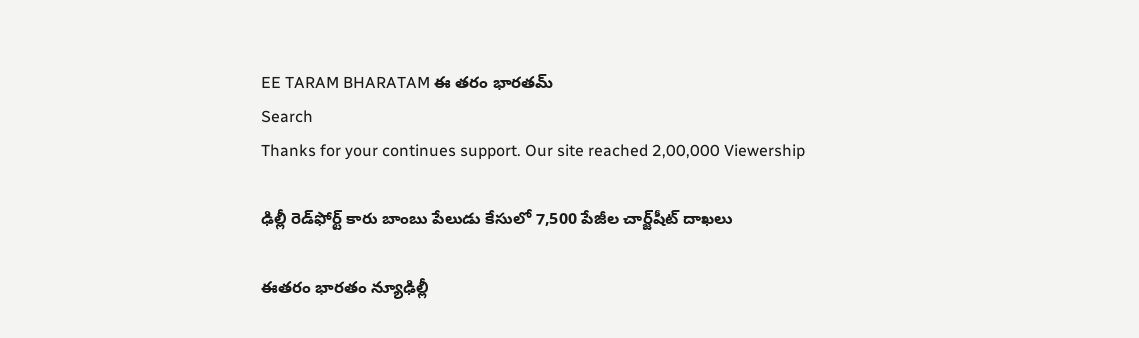EE TARAM BHARATAM ఈ తరం భారతమ్
Search
Thanks for your continues support. Our site reached 2,00,000 Viewership

ఢిల్లీ రెడ్‌ఫోర్ట్ కారు బాంబు పేలుడు కేసులో 7,500 పేజీల చార్జ్‌షీట్ దాఖలు

ఈతరం భారతం న్యూఢిల్లీ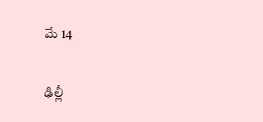మే 14

ఢిల్లీ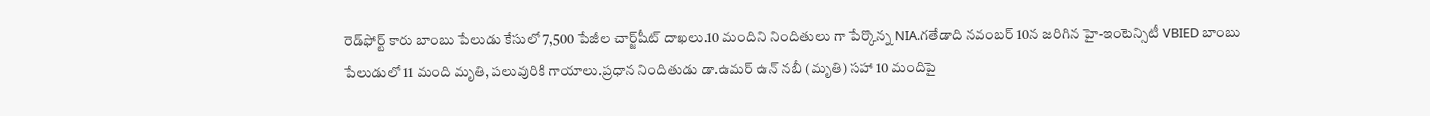రెడ్‌ఫోర్ట్ కారు బాంబు పేలుడు కేసులో 7,500 పేజీల చార్జ్‌షీట్ దాఖలు.10 మందిని నిందితులు గా పేర్కొన్న NIA.గ‌తేడాది నవంబర్ 10న జరిగిన హై-ఇంటెన్సిటీ VBIED బాంబు పేలుడులో 11 మంది మృతి, పలువురికి గాయాలు.ప్రధాన నిందితుడు డా.ఉమర్ ఉన్ నబీ (మృతి) సహా 10 మందిపై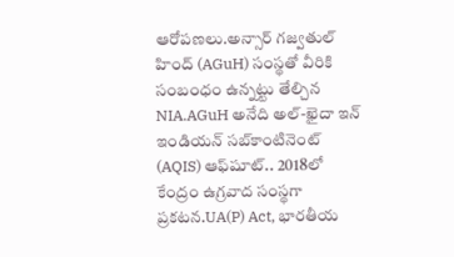ఆరోపణలు.అన్సార్ గజ్వతుల్ హింద్ (AGuH) సంస్థతో వీరికి సంబంధం ఉన్న‌ట్టు తేల్చిన NIA.AGuH అనేది అల్-ఖైదా ఇన్ ఇండియన్ సబ్‌కాంటినెంట్ (AQIS) ఆఫ్‌షూట్.. 2018లో కేంద్రం ఉగ్రవాద సంస్థగా ప్రకట‌న‌.UA(P) Act, భారతీయ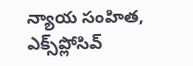న్యాయ సంహిత, ఎక్స్‌ప్లోసివ్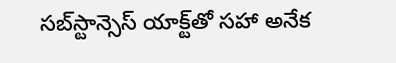సబ్‌స్టాన్సెస్ యాక్ట్‌తో సహా అనేక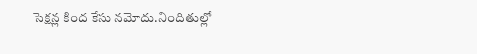సెక్షన్ల కింద కేసు నమోదు.నిందితుల్లో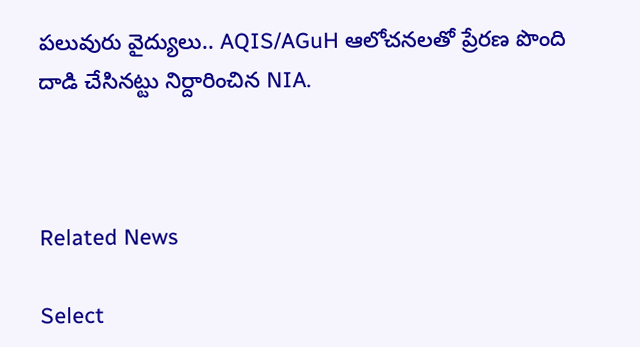పలువురు వైద్యులు.. AQIS/AGuH ఆలోచనలతో ప్రేరణ పొంది దాడి చేసినట్టు నిర్దారించిన‌ NIA.



Related News

Select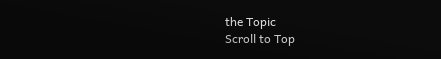the Topic
Scroll to Top